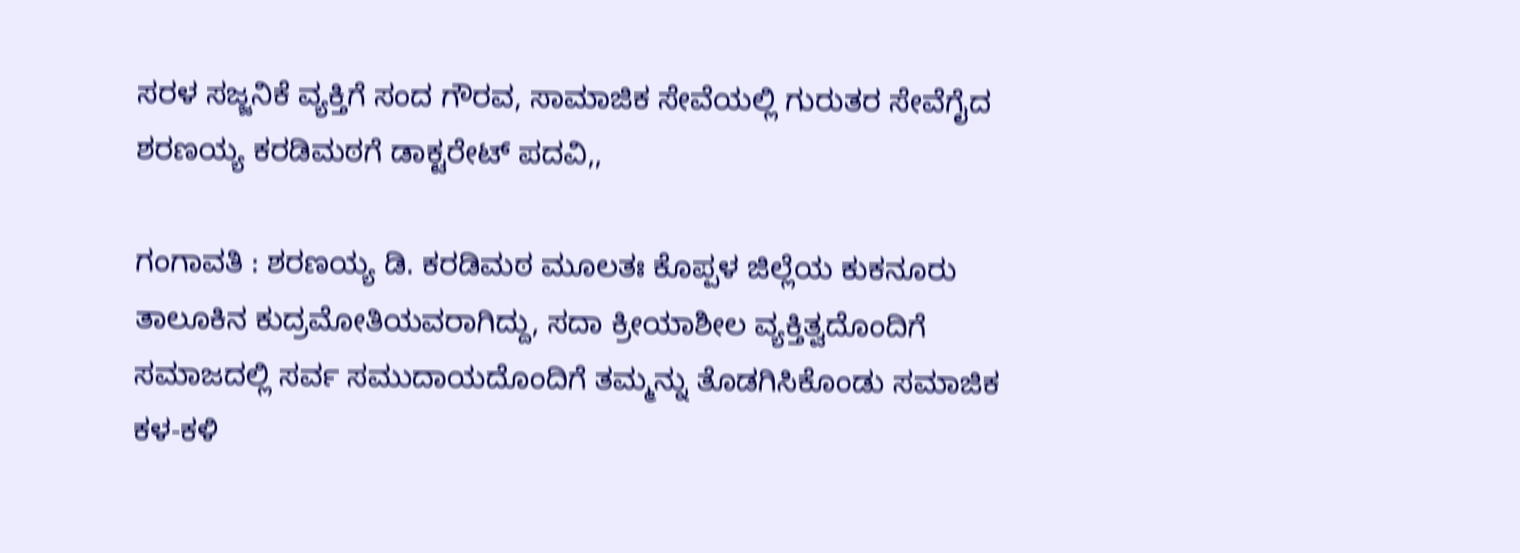ಸರಳ ಸಜ್ಜನಿಕೆ ವ್ಯಕ್ತಿಗೆ ಸಂದ ಗೌರವ, ಸಾಮಾಜಿಕ ಸೇವೆಯಲ್ಲಿ ಗುರುತರ ಸೇವೆಗೈದ ಶರಣಯ್ಯ ಕರಡಿಮಠಗೆ ಡಾಕ್ಟರೇಟ್ ಪದವಿ,,

ಗಂಗಾವತಿ : ಶರಣಯ್ಯ ಡಿ. ಕರಡಿಮಠ ಮೂಲತಃ ಕೊಪ್ಪಳ ಜಿಲ್ಲೆಯ ಕುಕನೂರು ತಾಲೂಕಿನ ಕುದ್ರಮೋತಿಯವರಾಗಿದ್ದು, ಸದಾ ಕ್ರೀಯಾಶೀಲ ವ್ಯಕ್ತಿತ್ವದೊಂದಿಗೆ ಸಮಾಜದಲ್ಲಿ ಸರ್ವ ಸಮುದಾಯದೊಂದಿಗೆ ತಮ್ಮನ್ನು ತೊಡಗಿಸಿಕೊಂಡು ಸಮಾಜಿಕ ಕಳ-ಕಳಿ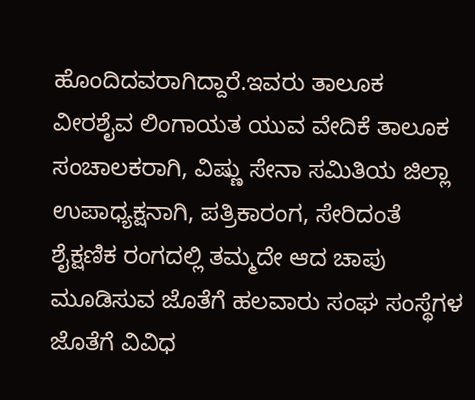ಹೊಂದಿದವರಾಗಿದ್ದಾರೆ.ಇವರು ತಾಲೂಕ ವೀರಶೈವ ಲಿಂಗಾಯತ ಯುವ ವೇದಿಕೆ ತಾಲೂಕ ಸಂಚಾಲಕರಾಗಿ, ವಿಷ್ಣು ಸೇನಾ ಸಮಿತಿಯ ಜಿಲ್ಲಾ ಉಪಾಧ್ಯಕ್ಷನಾಗಿ, ಪತ್ರಿಕಾರಂಗ, ಸೇರಿದಂತೆ ಶೈಕ್ಷಣಿಕ ರಂಗದಲ್ಲಿ ತಮ್ಮದೇ ಆದ ಚಾಪು ಮೂಡಿಸುವ ಜೊತೆಗೆ ಹಲವಾರು ಸಂಘ ಸಂಸ್ಥೆಗಳ ಜೊತೆಗೆ ವಿವಿಧ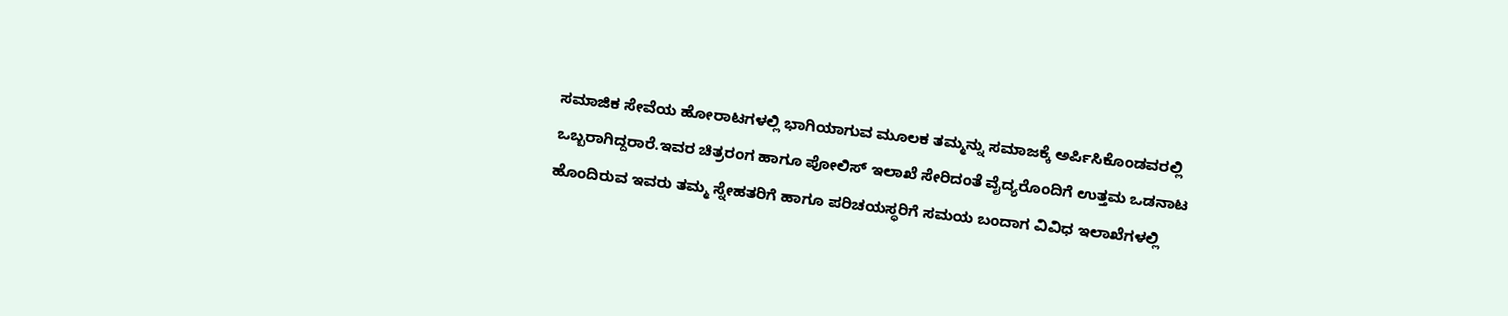ಸಮಾಜಿಕ ಸೇವೆಯ ಹೋರಾಟಗಳಲ್ಲಿ ಭಾಗಿಯಾಗುವ ಮೂಲಕ ತಮ್ಮನ್ನು ಸಮಾಜಕ್ಕೆ ಅರ್ಪಿಸಿಕೊಂಡವರಲ್ಲಿ ಒಬ್ಬರಾಗಿದ್ದರಾರೆ.ಇವರ ಚಿತ್ರರಂಗ ಹಾಗೂ ಪೋಲಿಸ್ ಇಲಾಖೆ ಸೇರಿದಂತೆ ವೈದ್ಯರೊಂದಿಗೆ ಉತ್ತಮ ಒಡನಾಟ ಹೊಂದಿರುವ ಇವರು ತಮ್ಮ ಸ್ನೇಹತರಿಗೆ ಹಾಗೂ ಪರಿಚಯಸ್ಥರಿಗೆ ಸಮಯ ಬಂದಾಗ ವಿವಿಧ ಇಲಾಖೆಗಳಲ್ಲಿ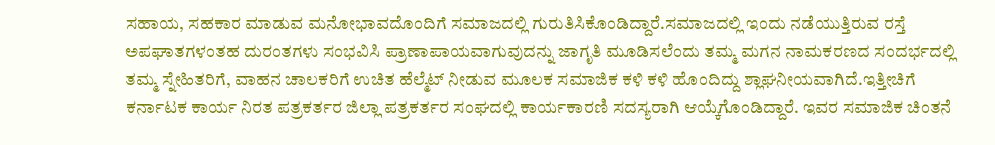ಸಹಾಯ, ಸಹಕಾರ ಮಾಡುವ ಮನೋಭಾವದೊಂದಿಗೆ ಸಮಾಜದಲ್ಲಿ ಗುರುತಿಸಿಕೊಂಡಿದ್ದಾರೆ.ಸಮಾಜದಲ್ಲಿ ಇಂದು ನಡೆಯುತ್ತಿರುವ ರಸ್ತೆ ಅಪಘಾತಗಳಂತಹ ದುರಂತಗಳು ಸಂಭವಿಸಿ ಪ್ರಾಣಾಪಾಯವಾಗುವುದನ್ನು ಜಾಗೃತಿ ಮೂಡಿಸಲೆಂದು ತಮ್ಮ ಮಗನ ನಾಮಕರಣದ ಸಂದರ್ಭದಲ್ಲಿ ತಮ್ಮ ಸ್ನೇಹಿತರಿಗೆ, ವಾಹನ ಚಾಲಕರಿಗೆ ಉಚಿತ ಹೆಲ್ಮೆಟ್ ನೀಡುವ ಮೂಲಕ ಸಮಾಜಿಕ ಕಳಿ ಕಳಿ ಹೊಂದಿದ್ದು ಶ್ಲಾಘನೀಯವಾಗಿದೆ.ಇತ್ತೀಚಿಗೆ ಕರ್ನಾಟಕ ಕಾರ್ಯ ನಿರತ ಪತ್ರಕರ್ತರ ಜಿಲ್ಲಾ ಪತ್ರಕರ್ತರ ಸಂಘದಲ್ಲಿ ಕಾರ್ಯಕಾರಣಿ ಸದಸ್ಯರಾಗಿ ಆಯ್ಕೆಗೊಂಡಿದ್ದಾರೆ. ಇವರ ಸಮಾಜಿಕ ಚಿಂತನೆ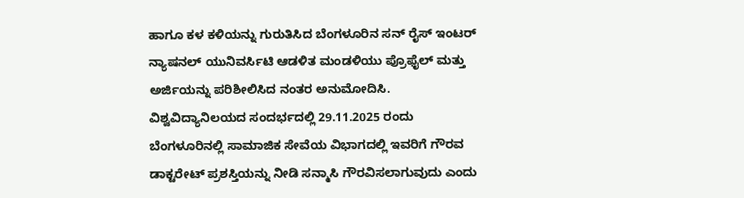ಹಾಗೂ ಕಳ ಕಳಿಯನ್ನು ಗುರುತಿಸಿದ ಬೆಂಗಳೂರಿನ ಸನ್ ರೈಸ್ ಇಂಟರ್ ನ್ಯಾಷನಲ್ ಯುನಿವರ್ಸಿಟಿ ಆಡಳಿತ ಮಂಡಳಿಯು ಪ್ರೊಫೈಲ್ ಮತ್ತು ಅರ್ಜಿಯನ್ನು ಪರಿಶೀಲಿಸಿದ ನಂತರ ಅನುಮೋದಿಸಿ. ವಿಶ್ವವಿದ್ಯಾನಿಲಯದ ಸಂದರ್ಭದಲ್ಲಿ 29.11.2025 ರಂದು ಬೆಂಗಳೂರಿನಲ್ಲಿ ಸಾಮಾಜಿಕ ಸೇವೆಯ ವಿಭಾಗದಲ್ಲಿ ಇವರಿಗೆ ಗೌರವ ಡಾಕ್ಟರೇಟ್ ಪ್ರಶಸ್ತಿಯನ್ನು ನೀಡಿ ಸನ್ಮಾಸಿ ಗೌರವಿಸಲಾಗುವುದು ಎಂದು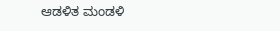ಆಡಳಿತ ಮಂಡಳಿ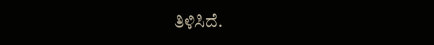ತಿಳಿಸಿದೆ.